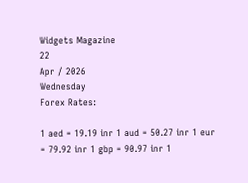Widgets Magazine
22
Apr / 2026
Wednesday
Forex Rates:

1 aed = 19.19 inr 1 aud = 50.27 inr 1 eur = 79.92 inr 1 gbp = 90.97 inr 1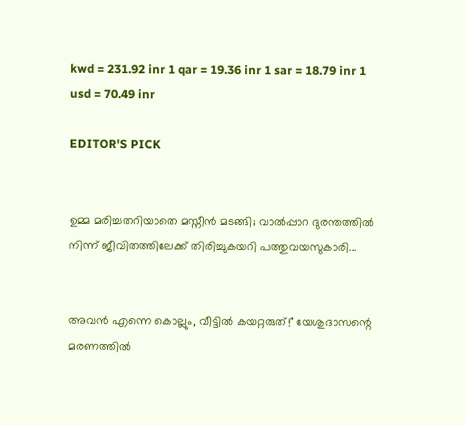kwd = 231.92 inr 1 qar = 19.36 inr 1 sar = 18.79 inr 1 usd = 70.49 inr

EDITOR'S PICK


ഉമ്മ മരിച്ചതറിയാതെ മസ്നീൻ മടങ്ങി; വാൽപ്പാറ ദുരന്തത്തിൽ നിന്ന് ജീവിതത്തിലേക്ക് തിരിച്ചുകയറി പത്തുവയസുകാരി...


അവൻ എന്നെ കൊല്ലും, വീട്ടിൽ കയറ്റരുത്!" യേശുദാസന്റെ മരണത്തിൽ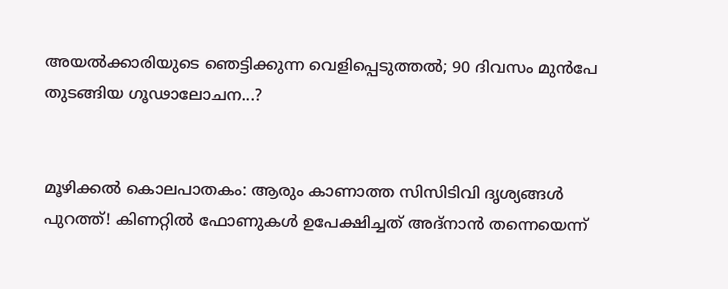അയൽക്കാരിയുടെ ഞെട്ടിക്കുന്ന വെളിപ്പെടുത്തൽ; 90 ദിവസം മുൻപേ തുടങ്ങിയ ഗൂഢാലോചന...?


മൂഴിക്കൽ കൊലപാതകം: ആരും കാണാത്ത സിസിടിവി ദൃശ്യങ്ങൾ പുറത്ത്! കിണറ്റിൽ ഫോണുകൾ ഉപേക്ഷിച്ചത് അദ്‌നാൻ തന്നെയെന്ന്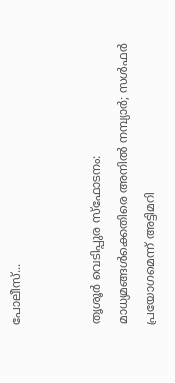പോലീസ്...


തൃശൂർ വെടിപ്പുര സ്ഫോടനം: മാധ്യമങ്ങൾക്കെതിരെ അനിൽ നമ്പ്യാർ; സൾഫർ പ്രയോഗമെന്ന് അട്ടിമറി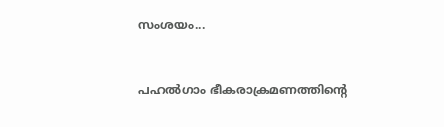സംശയം...


പഹൽഗാം ഭീകരാക്രമണത്തിന്റെ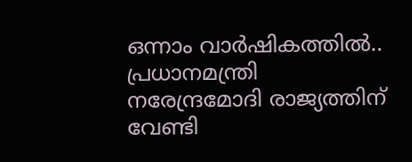ഒന്നാം വാർഷികത്തിൽ.. പ്രധാനമന്ത്രി നരേന്ദ്രമോദി രാജ്യത്തിന് വേണ്ടി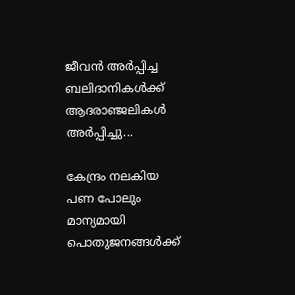ജീവൻ അർപ്പിച്ച ബലിദാനികൾക്ക് ആദരാഞ്ജലികൾ അ‍ർപ്പിച്ചു...

കേന്ദ്രം നലകിയ പണ പോലും മാന്യമായി പൊതുജനങ്ങള്‍ക്ക്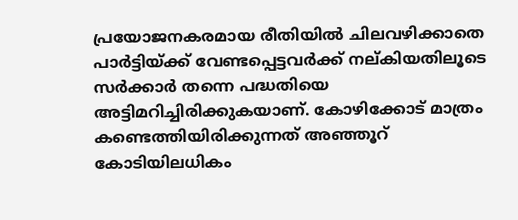പ്രയോജനകരമായ രീതിയില്‍ ചിലവഴിക്കാതെ പാര്‍ട്ടിയ്ക്ക് വേണ്ടപ്പെട്ടവര്‍ക്ക് നല്കിയതിലൂടെ സര്‍ക്കാര്‍ തന്നെ പദ്ധതിയെ അട്ടിമറിച്ചിരിക്കുകയാണ്. കോഴിക്കോട് മാത്രം കണ്ടെത്തിയിരിക്കുന്നത് അഞ്ഞൂറ് കോടിയിലധികം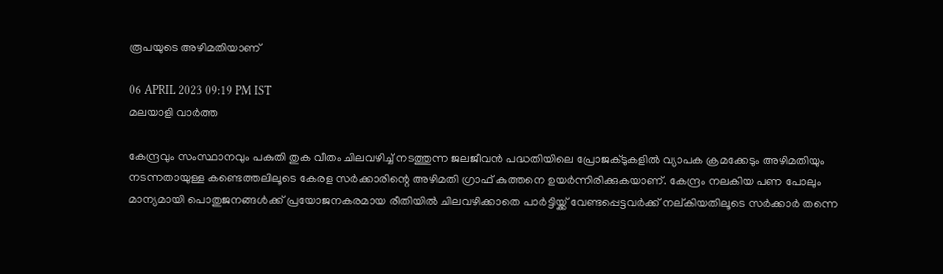രൂപയുടെ അഴിമതിയാണ്

06 APRIL 2023 09:19 PM IST
മലയാളി വാര്‍ത്ത

കേന്ദ്രവും സംസ്ഥാനവും പകുതി തുക വീതം ചിലവഴിച്ച് നടത്തുന്ന ജലജീവന്‍ പദ്ധതിയിലെ പ്രോജക്ടുകളില്‍ വ്യാപക ക്രമക്കേടും അഴിമതിയും നടന്നതായുള്ള കണ്ടെത്തലിലൂടെ കേരള സര്‍ക്കാരിന്റെ അഴിമതി ഗ്രാഫ് കുത്തനെ ഉയര്‍ന്നിരിക്കുകയാണ്. കേന്ദ്രം നലകിയ പണ പോലും മാന്യമായി പൊതുജനങ്ങള്‍ക്ക് പ്രയോജനകരമായ രീതിയില്‍ ചിലവഴിക്കാതെ പാര്‍ട്ടിയ്ക്ക് വേണ്ടപ്പെട്ടവര്‍ക്ക് നല്കിയതിലൂടെ സര്‍ക്കാര്‍ തന്നെ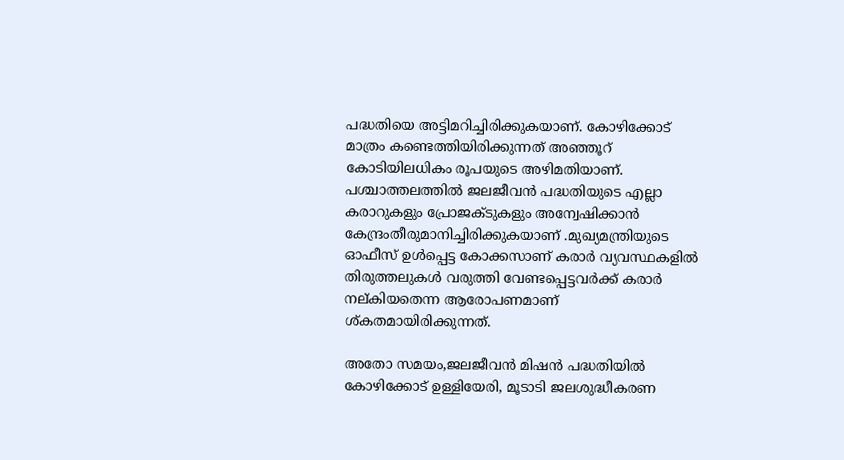പദ്ധതിയെ അട്ടിമറിച്ചിരിക്കുകയാണ്. കോഴിക്കോട് മാത്രം കണ്ടെത്തിയിരിക്കുന്നത് അഞ്ഞൂറ് കോടിയിലധികം രൂപയുടെ അഴിമതിയാണ്. പശ്ചാത്തലത്തില്‍ ജലജീവന്‍ പദ്ധതിയുടെ എല്ലാ കരാറുകളും പ്രോജക്ടുകളും അന്വേഷിക്കാന്‍ കേന്ദ്രംതീരുമാനിച്ചിരിക്കുകയാണ് .മുഖ്യമന്ത്രിയുടെ ഓഫീസ് ഉള്‍പ്പെട്ട കോക്കസാണ് കരാര്‍ വ്യവസ്ഥകളില്‍ തിരുത്തലുകള്‍ വരുത്തി വേണ്ടപ്പെട്ടവര്‍ക്ക് കരാര്‍ നല്കിയതെന്ന ആരോപണമാണ് ശ്കതമായിരിക്കുന്നത്.

അതോ സമയം,ജലജീവന്‍ മിഷന്‍ പദ്ധതിയില്‍ കോഴിക്കോട് ഉള്ളിയേരി, മൂടാടി ജലശുദ്ധീകരണ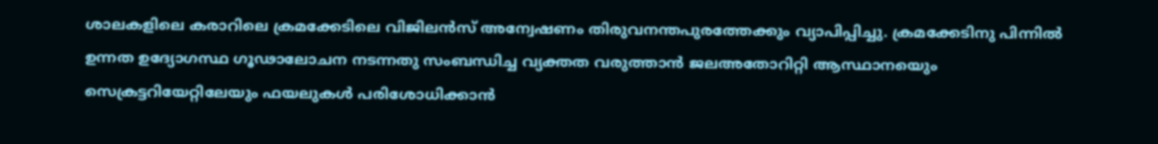ശാലകളിലെ കരാറിലെ ക്രമക്കേടിലെ വിജിലന്‍സ് അന്വേഷണം തിരുവനന്തപുരത്തേക്കും വ്യാപിപ്പിച്ചു. ക്രമക്കേടിനു പിന്നില്‍ ഉന്നത ഉദ്യോഗസ്ഥ ഗൂഢാലോചന നടന്നതു സംബന്ധിച്ച വ്യക്തത വരുത്താന്‍ ജലഅതോറിറ്റി ആസ്ഥാനയെും സെക്രട്ടറിയേറ്റിലേയും ഫയലുകള്‍ പരിശോധിക്കാന്‍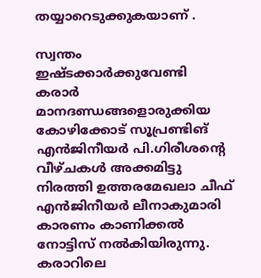തയ്യാറെടുക്കുകയാണ് .

സ്വന്തം ഇഷ്ടക്കാര്‍ക്കുവേണ്ടി കരാര്‍ മാനദണ്ഡങ്ങളൊരുക്കിയ കോഴിക്കോട് സൂപ്രണ്ടിങ് എന്‍ജിനീയര്‍ പി.ഗിരീശന്റെ വീഴ്ചകള്‍ അക്കമിട്ടു നിരത്തി ഉത്തരമേഖലാ ചീഫ് എന്‍ജിനീയര്‍ ലീനാകുമാരി കാരണം കാണിക്കല്‍ നോട്ടിസ് നല്‍കിയിരുന്നു. കരാറിലെ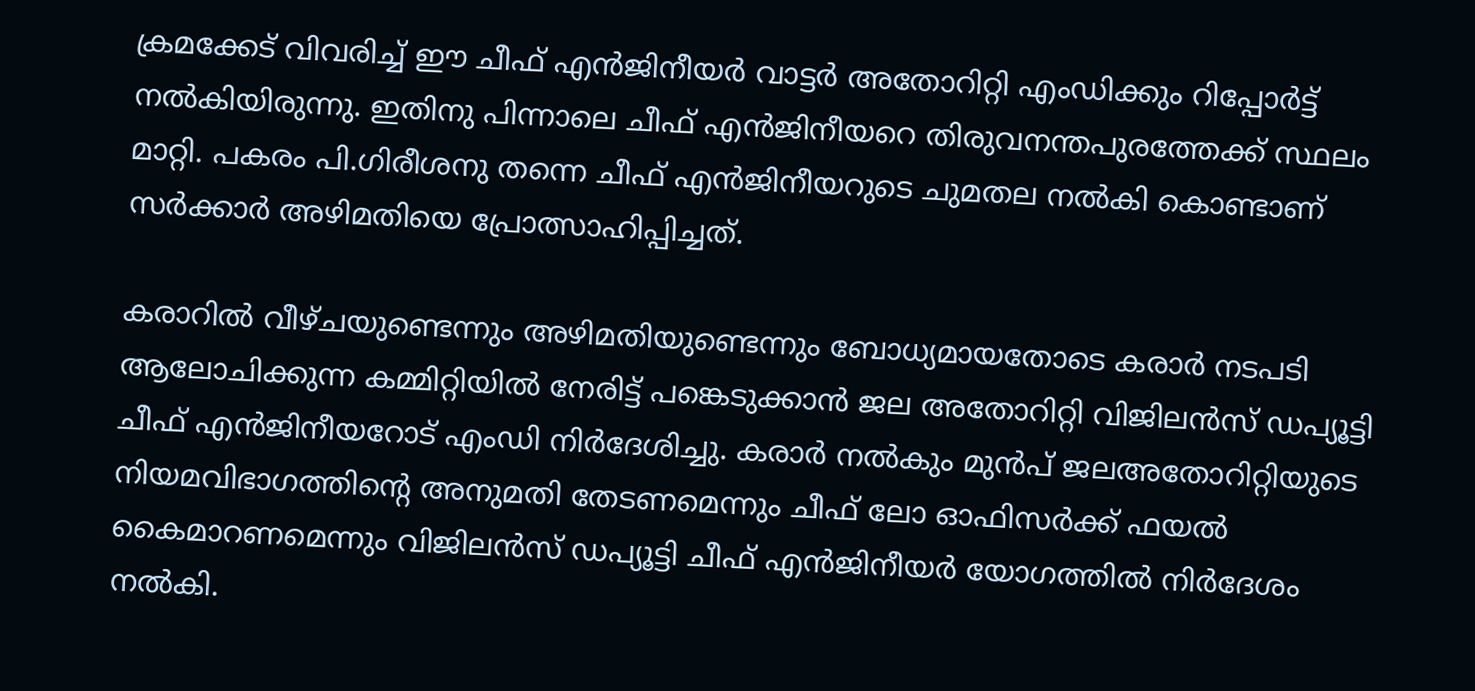ക്രമക്കേട് വിവരിച്ച് ഈ ചീഫ് എന്‍ജിനീയര്‍ വാട്ടര്‍ അതോറിറ്റി എംഡിക്കും റിപ്പോര്‍ട്ട് നല്‍കിയിരുന്നു. ഇതിനു പിന്നാലെ ചീഫ് എന്‍ജിനീയറെ തിരുവനന്തപുരത്തേക്ക് സ്ഥലം മാറ്റി. പകരം പി.ഗിരീശനു തന്നെ ചീഫ് എന്‍ജിനീയറുടെ ചുമതല നല്‍കി കൊണ്ടാണ് സര്‍ക്കാര്‍ അഴിമതിയെ പ്രോത്സാഹിപ്പിച്ചത്.

കരാറില്‍ വീഴ്ചയുണ്ടെന്നും അഴിമതിയുണ്ടെന്നും ബോധ്യമായതോടെ കരാര്‍ നടപടി ആലോചിക്കുന്ന കമ്മിറ്റിയില്‍ നേരിട്ട് പങ്കെടുക്കാന്‍ ജല അതോറിറ്റി വിജിലന്‍സ് ഡപ്യൂട്ടി ചീഫ് എന്‍ജിനീയറോട് എംഡി നിര്‍ദേശിച്ചു. കരാര്‍ നല്‍കും മുന്‍പ് ജലഅതോറിറ്റിയുടെ നിയമവിഭാഗത്തിന്റെ അനുമതി തേടണമെന്നും ചീഫ് ലോ ഓഫിസര്‍ക്ക് ഫയല്‍ കൈമാറണമെന്നും വിജിലന്‍സ് ഡപ്യൂട്ടി ചീഫ് എന്‍ജിനീയര്‍ യോഗത്തില്‍ നിര്‍ദേശം നല്‍കി.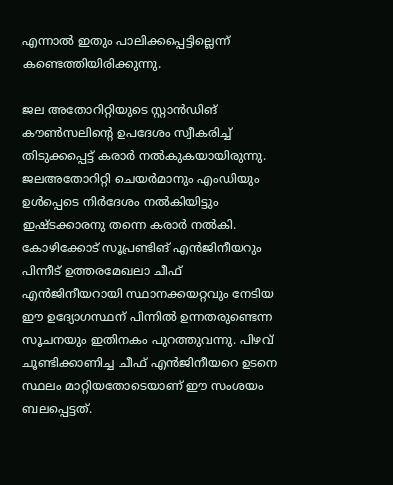എന്നാല്‍ ഇതും പാലിക്കപ്പെട്ടില്ലെന്ന് കണ്ടെത്തിയിരിക്കുന്നു.

ജല അതോറിറ്റിയുടെ സ്റ്റാന്‍ഡിങ് കൗണ്‍സലിന്റെ ഉപദേശം സ്വീകരിച്ച് തിടുക്കപ്പെട്ട് കരാര്‍ നല്‍കുകയായിരുന്നു. ജലഅതോറിറ്റി ചെയര്‍മാനും എംഡിയും ഉള്‍പ്പെടെ നിര്‍ദേശം നല്‍കിയിട്ടും ഇഷ്ടക്കാരനു തന്നെ കരാര്‍ നല്‍കി. കോഴിക്കോട് സൂപ്രണ്ടിങ് എന്‍ജിനീയറും പിന്നീട് ഉത്തരമേഖലാ ചീഫ് എന്‍ജിനീയറായി സ്ഥാനക്കയറ്റവും നേടിയ ഈ ഉദ്യോഗസ്ഥന് പിന്നില്‍ ഉന്നതരുണ്ടെന്ന സൂചനയും ഇതിനകം പുറത്തുവന്നു. പിഴവ് ചൂണ്ടിക്കാണിച്ച ചീഫ് എന്‍ജിനീയറെ ഉടനെ സ്ഥലം മാറ്റിയതോടെയാണ് ഈ സംശയം ബലപ്പെട്ടത്.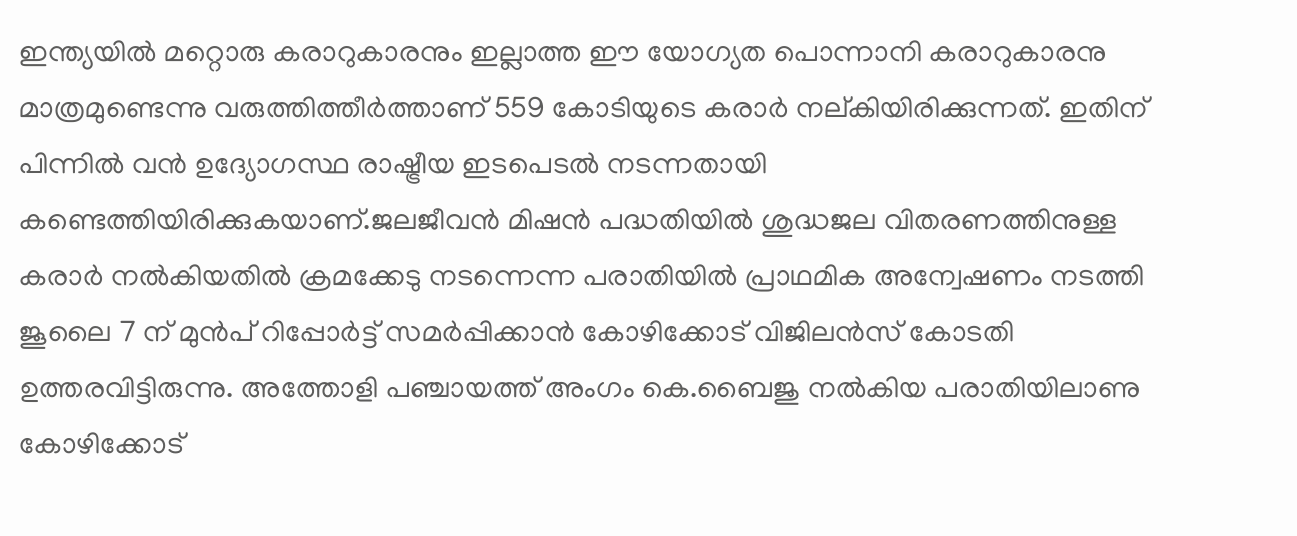ഇന്ത്യയില്‍ മറ്റൊരു കരാറുകാരനും ഇല്ലാത്ത ഈ യോഗ്യത പൊന്നാനി കരാറുകാരനു മാത്രമുണ്ടെന്നു വരുത്തിത്തീര്‍ത്താണ് 559 കോടിയുടെ കരാര്‍ നല്കിയിരിക്കുന്നത്. ഇതിന് പിന്നില്‍ വന്‍ ഉദ്യോഗസ്ഥ രാഷ്ട്രീയ ഇടപെടല്‍ നടന്നതായി കണ്ടെത്തിയിരിക്കുകയാണ്.ജലജീവന്‍ മിഷന്‍ പദ്ധതിയില്‍ ശുദ്ധജല വിതരണത്തിനുള്ള കരാര്‍ നല്‍കിയതില്‍ ക്രമക്കേടു നടന്നെന്ന പരാതിയില്‍ പ്രാഥമിക അന്വേഷണം നടത്തി ജൂലൈ 7 ന് മുന്‍പ് റിപ്പോര്‍ട്ട് സമര്‍പ്പിക്കാന്‍ കോഴിക്കോട് വിജിലന്‍സ് കോടതി ഉത്തരവിട്ടിരുന്നു. അത്തോളി പഞ്ചായത്ത് അംഗം കെ.ബൈജു നല്‍കിയ പരാതിയിലാണു കോഴിക്കോട്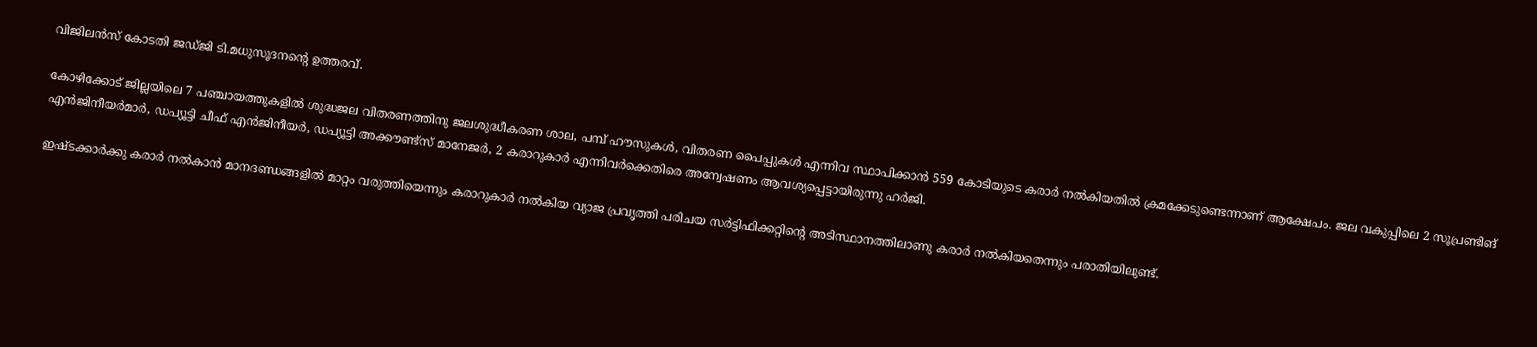വിജിലന്‍സ് കോടതി ജഡ്ജി ടി.മധുസൂദനന്റെ ഉത്തരവ്.

കോഴിക്കോട് ജില്ലയിലെ 7 പഞ്ചായത്തുകളില്‍ ശുദ്ധജല വിതരണത്തിനു ജലശുദ്ധീകരണ ശാല, പമ്പ് ഹൗസുകള്‍, വിതരണ പൈപ്പുകള്‍ എന്നിവ സ്ഥാപിക്കാന്‍ 559 കോടിയുടെ കരാര്‍ നല്‍കിയതില്‍ ക്രമക്കേടുണ്ടെന്നാണ് ആക്ഷേപം. ജല വകുപ്പിലെ 2 സൂപ്രണ്ടിങ് എന്‍ജിനീയര്‍മാര്‍, ഡപ്യൂട്ടി ചീഫ് എന്‍ജിനീയര്‍, ഡപ്യൂട്ടി അക്കൗണ്ട്‌സ് മാനേജര്‍, 2 കരാറുകാര്‍ എന്നിവര്‍ക്കെതിരെ അന്വേഷണം ആവശ്യപ്പെട്ടായിരുന്നു ഹര്‍ജി.

ഇഷ്ടക്കാര്‍ക്കു കരാര്‍ നല്‍കാന്‍ മാനദണ്ഡങ്ങളില്‍ മാറ്റം വരുത്തിയെന്നും കരാറുകാര്‍ നല്‍കിയ വ്യാജ പ്രവൃത്തി പരിചയ സര്‍ട്ടിഫിക്കറ്റിന്റെ അടിസ്ഥാനത്തിലാണു കരാര്‍ നല്‍കിയതെന്നും പരാതിയിലുണ്ട്.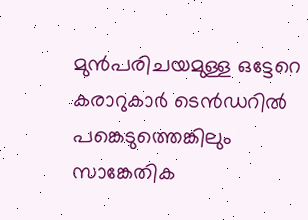മുന്‍പരിചയമുള്ള ഒട്ടേറെ കരാറുകാര്‍ ടെന്‍ഡറില്‍ പങ്കെടുത്തെങ്കിലും സാങ്കേതിക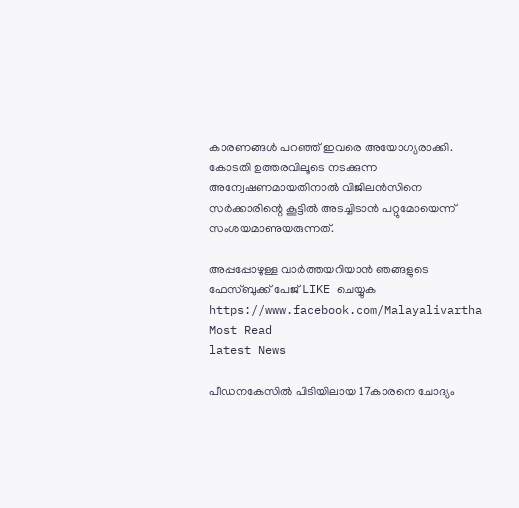കാരണങ്ങള്‍ പറഞ്ഞ് ഇവരെ അയോഗ്യരാക്കി. കോടതി ഉത്തരവിലൂടെ നടക്കുന്ന അന്വേഷണമായതിനാല്‍ വിജിലന്‍സിനെ സര്‍ക്കാരിന്റെ കൂട്ടില്‍ അടച്ചിടാന്‍ പറ്റുമോയെന്ന് സംശയമാണുയരുന്നത്.

അപ്പപ്പോഴുള്ള വാര്‍ത്തയറിയാന്‍ ഞങ്ങളുടെ ഫേസ്‌ബുക്ക്‌ പേജ് LIKE ചെയ്യുക
https://www.facebook.com/Malayalivartha
Most Read
latest News

പീഡനകേസില്‍ പിടിയിലായ 17കാരനെ ചോദ്യം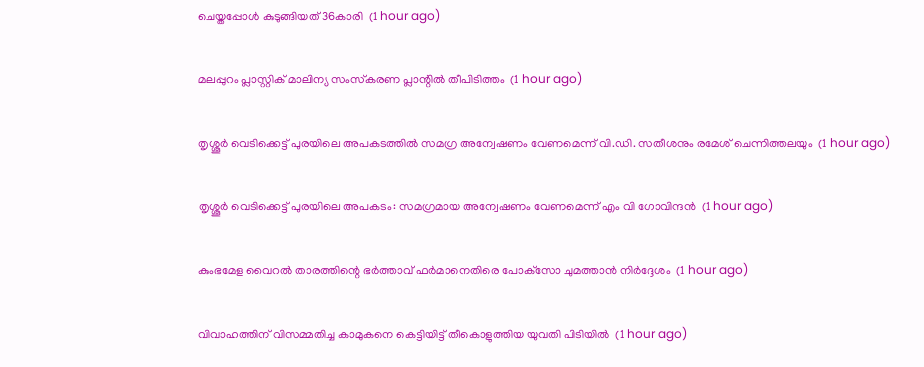ചെയ്തപ്പോള്‍ കുടുങ്ങിയത് 36കാരി  (1 hour ago)

മലപ്പുറം പ്ലാസ്റ്റിക് മാലിന്യ സംസ്‌കരണ പ്ലാന്റില്‍ തീപിടിത്തം  (1 hour ago)

തൃശ്ശൂര്‍ വെടിക്കെട്ട് പുരയിലെ അപകടത്തില്‍ സമഗ്ര അന്വേഷണം വേണമെന്ന് വി.ഡി. സതീശനും രമേശ് ചെന്നിത്തലയും  (1 hour ago)

തൃശ്ശൂര്‍ വെടിക്കെട്ട് പുരയിലെ അപകടം: സമഗ്രമായ അന്വേഷണം വേണമെന്ന് എം വി ഗോവിന്ദന്‍  (1 hour ago)

കുംഭമേള വൈറല്‍ താരത്തിന്റെ ഭര്‍ത്താവ് ഫര്‍മാനെതിരെ പോക്‌സോ ചുമത്താന്‍ നിര്‍ദ്ദേശം  (1 hour ago)

വിവാഹത്തിന് വിസമ്മതിച്ച കാമുകനെ കെട്ടിയിട്ട് തീകൊളുത്തിയ യുവതി പിടിയില്‍  (1 hour ago)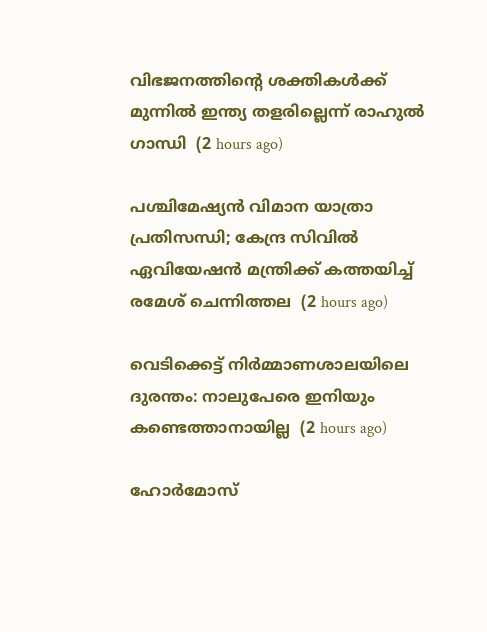വിഭജനത്തിന്റെ ശക്തികള്‍ക്ക് മുന്നില്‍ ഇന്ത്യ തളരില്ലെന്ന് രാഹുല്‍ ഗാന്ധി  (2 hours ago)

പശ്ചിമേഷ്യന്‍ വിമാന യാത്രാ പ്രതിസന്ധി; കേന്ദ്ര സിവില്‍ ഏവിയേഷന്‍ മന്ത്രിക്ക് കത്തയിച്ച് രമേശ് ചെന്നിത്തല  (2 hours ago)

വെടിക്കെട്ട് നിര്‍മ്മാണശാലയിലെ ദുരന്തം: നാലുപേരെ ഇനിയും കണ്ടെത്താനായില്ല  (2 hours ago)

ഹോര്‍മോസ്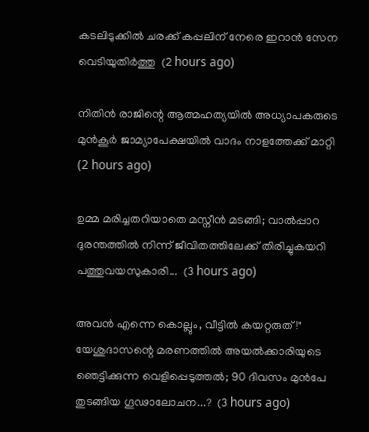കടലിടുക്കില്‍ ചരക്ക് കപ്പലിന് നേരെ ഇറാന്‍ സേന വെടിയുതിര്‍ത്തു  (2 hours ago)

നിതിന്‍ രാജിന്റെ ആത്മഹത്യയില്‍ അധ്യാപകരുടെ മുന്‍കൂര്‍ ജാമ്യാപേക്ഷയില്‍ വാദം നാളത്തേക്ക് മാറ്റി  (2 hours ago)

ഉമ്മ മരിച്ചതറിയാതെ മസ്നീൻ മടങ്ങി; വാൽപ്പാറ ദുരന്തത്തിൽ നിന്ന് ജീവിതത്തിലേക്ക് തിരിച്ചുകയറി പത്തുവയസുകാരി...  (3 hours ago)

അവൻ എന്നെ കൊല്ലും, വീട്ടിൽ കയറ്റരുത്!" യേശുദാസന്റെ മരണത്തിൽ അയൽക്കാരിയുടെ ഞെട്ടിക്കുന്ന വെളിപ്പെടുത്തൽ; 90 ദിവസം മുൻപേ തുടങ്ങിയ ഗൂഢാലോചന...?  (3 hours ago)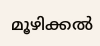മൂഴിക്കൽ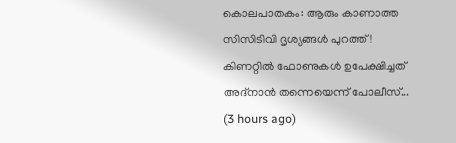കൊലപാതകം: ആരും കാണാത്ത സിസിടിവി ദൃശ്യങ്ങൾ പുറത്ത്! കിണറ്റിൽ ഫോണുകൾ ഉപേക്ഷിച്ചത് അദ്‌നാൻ തന്നെയെന്ന് പോലീസ്...  (3 hours ago)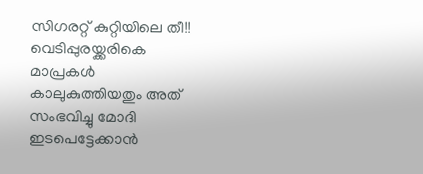സിഗരറ്റ് കുറ്റിയിലെ തീ!! വെടിപ്പുരയ്ക്കരികെ മാപ്രകൾ കാലുകുത്തിയതും അത് സംഭവിച്ചു മോദി ഇടപെട്ടേക്കാൻ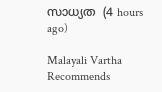സാധ്യത  (4 hours ago)

Malayali Vartha Recommends